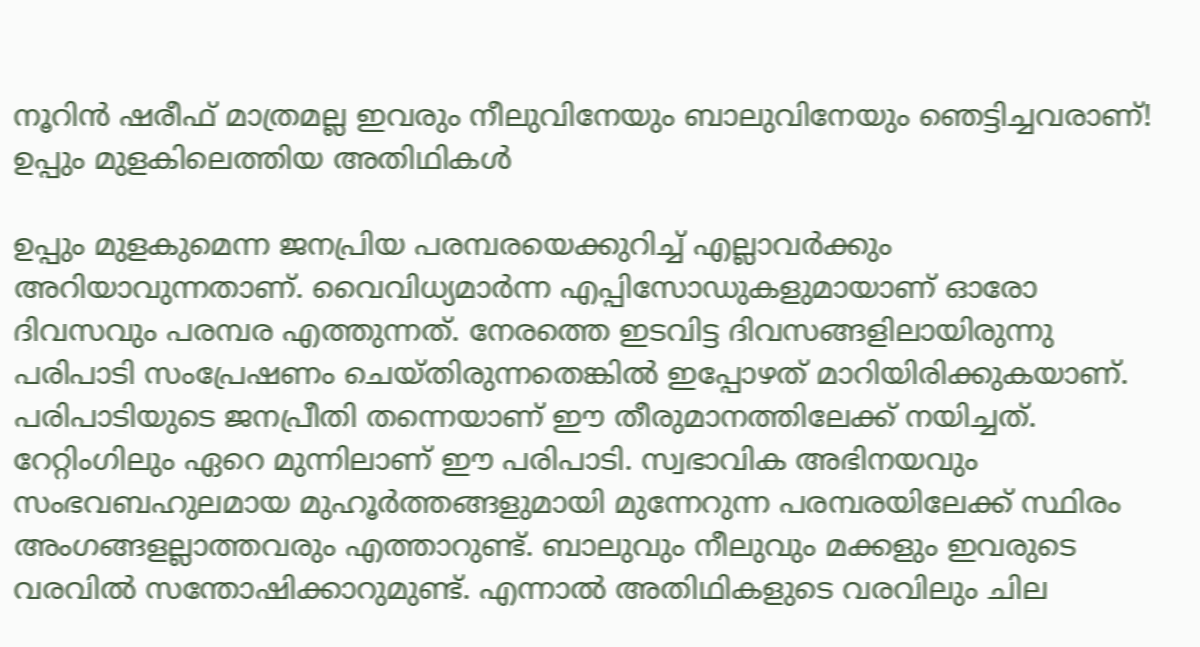നൂറിന്‍ ഷരീഫ് മാത്രമല്ല ഇവരും നീലുവിനേയും ബാലുവിനേയും ഞെട്ടിച്ചവരാണ്! ഉപ്പും മുളകിലെത്തിയ അതിഥികള്‍

ഉപ്പും മുളകുമെന്ന ജനപ്രിയ പരമ്പരയെക്കുറിച്ച് എല്ലാവര്‍ക്കും അറിയാവുന്നതാണ്. വൈവിധ്യമാര്‍ന്ന എപ്പിസോഡുകളുമായാണ് ഓരോ ദിവസവും പരമ്പര എത്തുന്നത്. നേരത്തെ ഇടവിട്ട ദിവസങ്ങളിലായിരുന്നു പരിപാടി സംപ്രേഷണം ചെയ്തിരുന്നതെങ്കില്‍ ഇപ്പോഴത് മാറിയിരിക്കുകയാണ്. പരിപാടിയുടെ ജനപ്രീതി തന്നെയാണ് ഈ തീരുമാനത്തിലേക്ക് നയിച്ചത്. റേറ്റിംഗിലും ഏറെ മുന്നിലാണ് ഈ പരിപാടി. സ്വഭാവിക അഭിനയവും സംഭവബഹുലമായ മുഹൂര്‍ത്തങ്ങളുമായി മുന്നേറുന്ന പരമ്പരയിലേക്ക് സ്ഥിരം അംഗങ്ങളല്ലാത്തവരും എത്താറുണ്ട്. ബാലുവും നീലുവും മക്കളും ഇവരുടെ വരവില്‍ സന്തോഷിക്കാറുമുണ്ട്. എന്നാല്‍ അതിഥികളുടെ വരവിലും ചില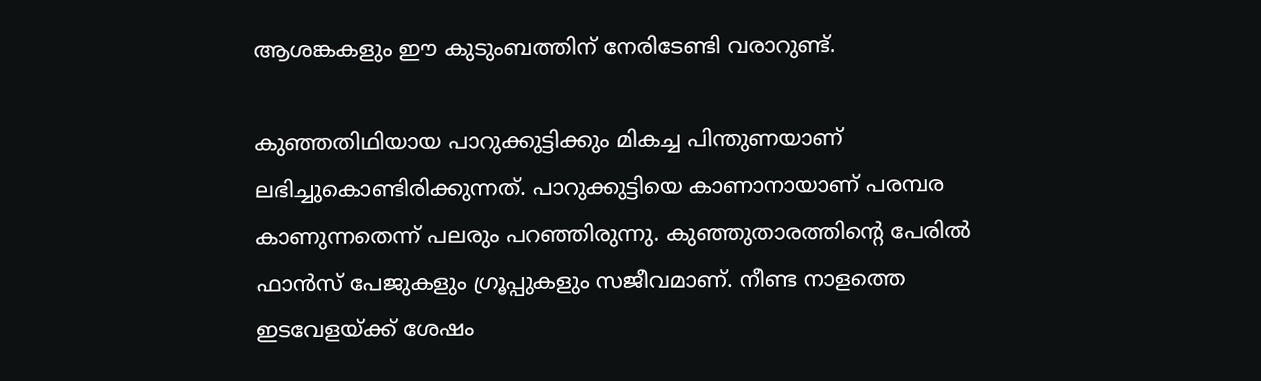ആശങ്കകളും ഈ കുടുംബത്തിന് നേരിടേണ്ടി വരാറുണ്ട്.

കുഞ്ഞതിഥിയായ പാറുക്കുട്ടിക്കും മികച്ച പിന്തുണയാണ് ലഭിച്ചുകൊണ്ടിരിക്കുന്നത്. പാറുക്കുട്ടിയെ കാണാനായാണ് പരമ്പര കാണുന്നതെന്ന് പലരും പറഞ്ഞിരുന്നു. കുഞ്ഞുതാരത്തിന്റെ പേരില്‍ ഫാന്‍സ് പേജുകളും ഗ്രൂപ്പുകളും സജീവമാണ്. നീണ്ട നാളത്തെ ഇടവേളയ്ക്ക് ശേഷം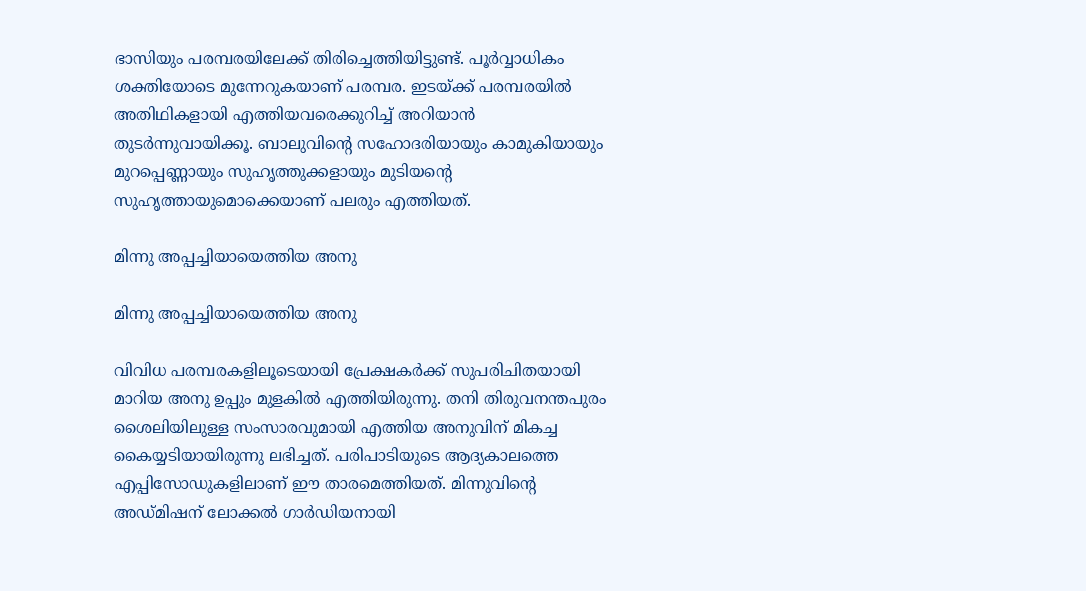ഭാസിയും പരമ്പരയിലേക്ക് തിരിച്ചെത്തിയിട്ടുണ്ട്. പൂര്‍വ്വാധികം ശക്തിയോടെ മുന്നേറുകയാണ് പരമ്പര. ഇടയ്ക്ക് പരമ്പരയില്‍ അതിഥികളായി എത്തിയവരെക്കുറിച്ച് അറിയാന്‍ തുടര്‍ന്നുവായിക്കൂ. ബാലുവിന്റെ സഹോദരിയായും കാമുകിയായും മുറപ്പെണ്ണായും സുഹൃത്തുക്കളായും മുടിയന്റെ സുഹൃത്തായുമൊക്കെയാണ് പലരും എത്തിയത്.

മിന്നു അപ്പച്ചിയായെത്തിയ അനു

മിന്നു അപ്പച്ചിയായെത്തിയ അനു

വിവിധ പരമ്പരകളിലൂടെയായി പ്രേക്ഷകര്‍ക്ക് സുപരിചിതയായി മാറിയ അനു ഉപ്പും മുളകില്‍ എത്തിയിരുന്നു. തനി തിരുവനന്തപുരം ശൈലിയിലുള്ള സംസാരവുമായി എത്തിയ അനുവിന് മികച്ച കൈയ്യടിയായിരുന്നു ലഭിച്ചത്. പരിപാടിയുടെ ആദ്യകാലത്തെ എപ്പിസോഡുകളിലാണ് ഈ താരമെത്തിയത്. മിന്നുവിന്റെ അഡ്മിഷന് ലോക്കല്‍ ഗാര്‍ഡിയനായി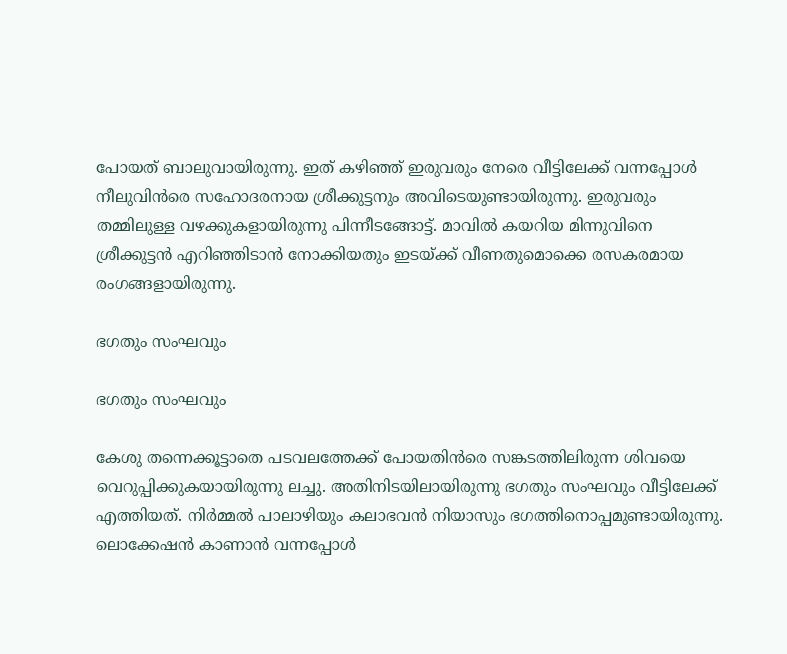പോയത് ബാലുവായിരുന്നു. ഇത് കഴിഞ്ഞ് ഇരുവരും നേരെ വീട്ടിലേക്ക് വന്നപ്പോള്‍ നീലുവിന്‍രെ സഹോദരനായ ശ്രീക്കുട്ടനും അവിടെയുണ്ടായിരുന്നു. ഇരുവരും തമ്മിലുള്ള വഴക്കുകളായിരുന്നു പിന്നീടങ്ങോട്ട്. മാവില്‍ കയറിയ മിന്നുവിനെ ശ്രീക്കുട്ടന്‍ എറിഞ്ഞിടാന്‍ നോക്കിയതും ഇടയ്ക്ക് വീണതുമൊക്കെ രസകരമായ രംഗങ്ങളായിരുന്നു.

ഭഗതും സംഘവും

ഭഗതും സംഘവും

കേശു തന്നെക്കൂട്ടാതെ പടവലത്തേക്ക് പോയതിന്‍രെ സങ്കടത്തിലിരുന്ന ശിവയെ വെറുപ്പിക്കുകയായിരുന്നു ലച്ചു. അതിനിടയിലായിരുന്നു ഭഗതും സംഘവും വീട്ടിലേക്ക് എത്തിയത്. നിര്‍മ്മല്‍ പാലാഴിയും കലാഭവന്‍ നിയാസും ഭഗത്തിനൊപ്പമുണ്ടായിരുന്നു. ലൊക്കേഷന്‍ കാണാന്‍ വന്നപ്പോള്‍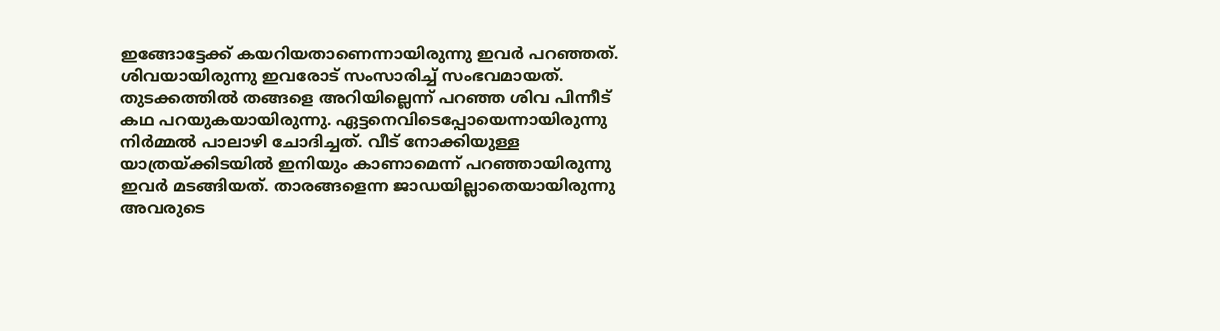ഇങ്ങോട്ടേക്ക് കയറിയതാണെന്നായിരുന്നു ഇവര്‍ പറഞ്ഞത്. ശിവയായിരുന്നു ഇവരോട് സംസാരിച്ച് സംഭവമായത്. തുടക്കത്തില്‍ തങ്ങളെ അറിയില്ലെന്ന് പറഞ്ഞ ശിവ പിന്നീട് കഥ പറയുകയായിരുന്നു. ഏട്ടനെവിടെപ്പോയെന്നായിരുന്നു നിര്‍മ്മല്‍ പാലാഴി ചോദിച്ചത്. വീട് നോക്കിയുള്ള യാത്രയ്ക്കിടയില്‍ ഇനിയും കാണാമെന്ന് പറഞ്ഞായിരുന്നു ഇവര്‍ മടങ്ങിയത്. താരങ്ങളെന്ന ജാഡയില്ലാതെയായിരുന്നു അവരുടെ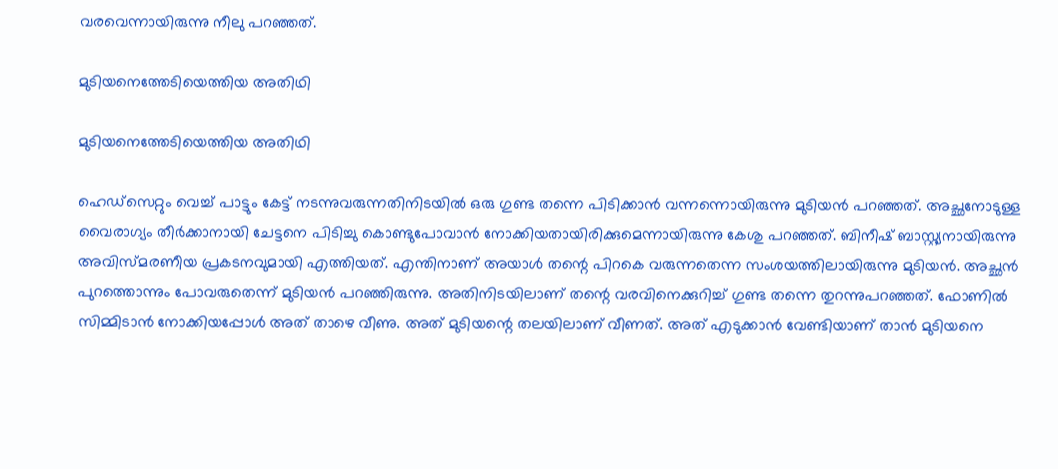വരവെന്നായിരുന്നു നീലു പറഞ്ഞത്.

മുടിയനെത്തേടിയെത്തിയ അതിഥി

മുടിയനെത്തേടിയെത്തിയ അതിഥി

ഹെഡ്‌സെറ്റും വെച്ച് പാട്ടും കേട്ട് നടന്നുവരുന്നതിനിടയില്‍ ഒരു ഗുണ്ട തന്നെ പിടിക്കാന്‍ വന്നന്നൊയിരുന്നു മുടിയന്‍ പറഞ്ഞത്. അച്ഛനോടുള്ള വൈരാഗ്യം തീര്‍ക്കാനായി ചേട്ടനെ പിടിച്ചു കൊണ്ടുപോവാന്‍ നോക്കിയതായിരിക്കുമെന്നായിരുന്നു കേശു പറഞ്ഞത്. ബിനീഷ് ബാസ്റ്റ്യനായിരുന്നു അവിസ്മരണീയ പ്രകടനവുമായി എത്തിയത്. എന്തിനാണ് അയാള്‍ തന്റെ പിറകെ വരുന്നതെന്ന സംശയത്തിലായിരുന്നു മുടിയന്‍. അച്ഛന്‍ പുറത്തൊന്നും പോവരുതെന്ന് മുടിയന്‍ പറഞ്ഞിരുന്നു. അതിനിടയിലാണ് തന്റെ വരവിനെക്കുറിച്ച് ഗുണ്ട തന്നെ തുറന്നുപറഞ്ഞത്. ഫോണില്‍ സിമ്മിടാന്‍ നോക്കിയപ്പോള്‍ അത് താഴെ വീണു. അത് മുടിയന്റെ തലയിലാണ് വീണത്. അത് എടുക്കാന്‍ വേണ്ടിയാണ് താന്‍ മുടിയനെ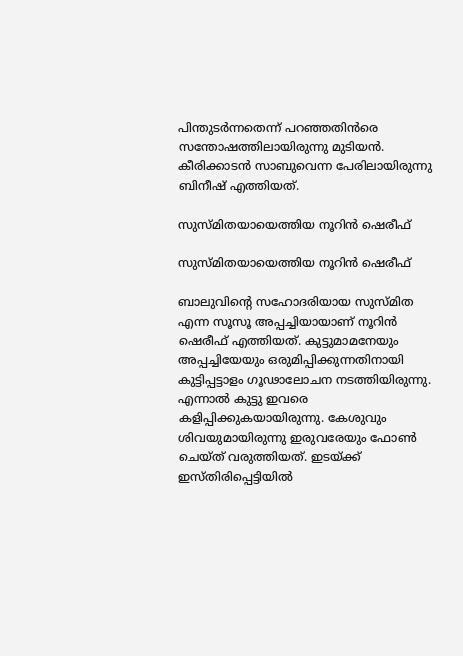പിന്തുടര്‍ന്നതെന്ന് പറഞ്ഞതിന്‍രെ സന്തോഷത്തിലായിരുന്നു മുടിയന്‍. കീരിക്കാടന്‍ സാബുവെന്ന പേരിലായിരുന്നു ബിനീഷ് എത്തിയത്.

സുസ്മിതയായെത്തിയ നൂറിന്‍ ഷെരീഫ്

സുസ്മിതയായെത്തിയ നൂറിന്‍ ഷെരീഫ്

ബാലുവിന്റെ സഹോദരിയായ സുസ്മിത എന്ന സൂസൂ അപ്പച്ചിയായാണ് നൂറിന്‍ ഷെരീഫ് എത്തിയത്. കുട്ടുമാമനേയും അപ്പച്ചിയേയും ഒരുമിപ്പിക്കുന്നതിനായി കുട്ടിപ്പട്ടാളം ഗൂഢാലോചന നടത്തിയിരുന്നു. എന്നാല്‍ കുട്ടു ഇവരെ കളിപ്പിക്കുകയായിരുന്നു. കേശുവും ശിവയുമായിരുന്നു ഇരുവരേയും ഫോണ്‍ ചെയ്ത് വരുത്തിയത്. ഇടയ്ക്ക് ഇസ്തിരിപ്പെട്ടിയില്‍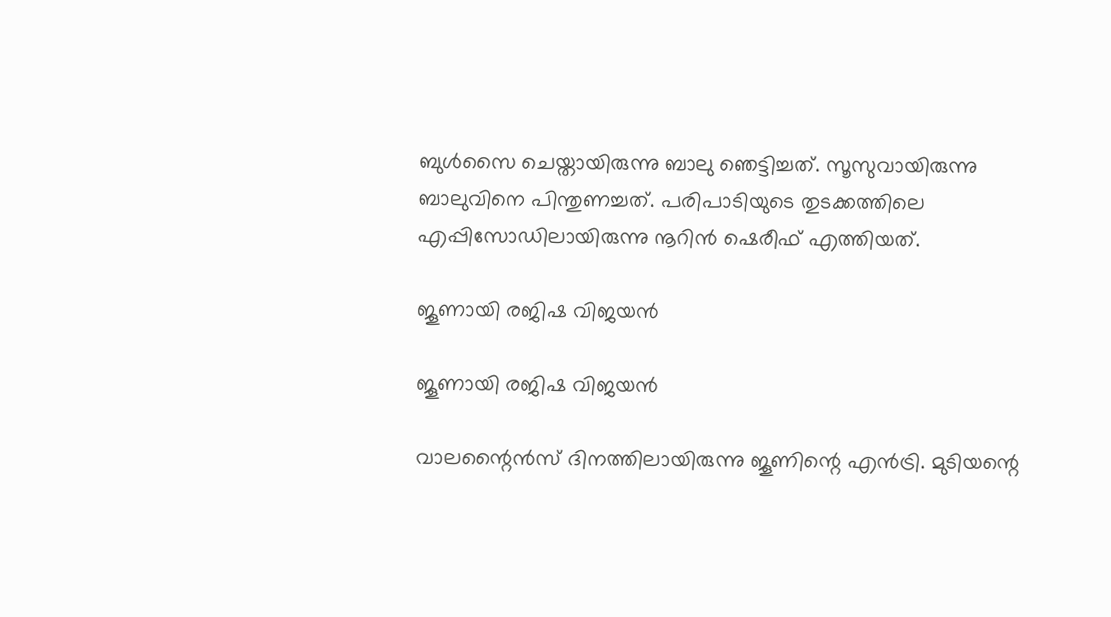ബുള്‍സൈ ചെയ്തായിരുന്നു ബാലു ഞെട്ടിച്ചത്. സൂസുവായിരുന്നു ബാലുവിനെ പിന്തുണച്ചത്. പരിപാടിയുടെ തുടക്കത്തിലെ എപ്പിസോഡിലായിരുന്നു നൂറിന്‍ ഷെരീഫ് എത്തിയത്.

ജൂണായി രജിഷ വിജയന്‍

ജൂണായി രജിഷ വിജയന്‍

വാലന്റൈന്‍സ് ദിനത്തിലായിരുന്നു ജൂണിന്റെ എന്‍ട്രി. മുടിയന്റെ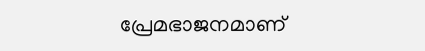പ്രേമഭാജനമാണ്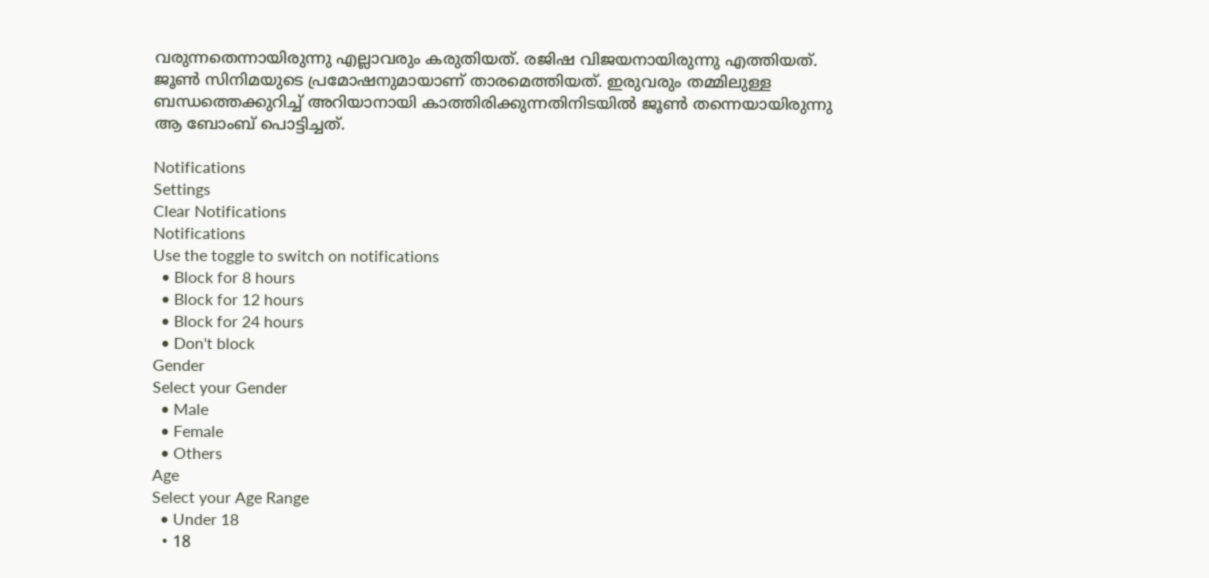വരുന്നതെന്നായിരുന്നു എല്ലാവരും കരുതിയത്. രജിഷ വിജയനായിരുന്നു എത്തിയത്. ജൂണ്‍ സിനിമയുടെ പ്രമോഷനുമായാണ് താരമെത്തിയത്. ഇരുവരും തമ്മിലുള്ള ബന്ധത്തെക്കുറിച്ച് അറിയാനായി കാത്തിരിക്കുന്നതിനിടയില്‍ ജൂണ്‍ തന്നെയായിരുന്നു ആ ബോംബ് പൊട്ടിച്ചത്.

Notifications
Settings
Clear Notifications
Notifications
Use the toggle to switch on notifications
  • Block for 8 hours
  • Block for 12 hours
  • Block for 24 hours
  • Don't block
Gender
Select your Gender
  • Male
  • Female
  • Others
Age
Select your Age Range
  • Under 18
  • 18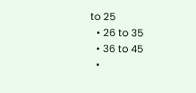to 25
  • 26 to 35
  • 36 to 45
  •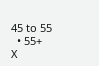45 to 55
  • 55+
X